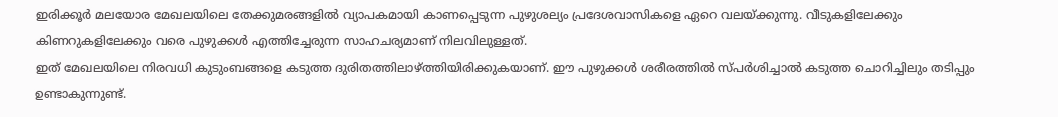ഇരിക്കൂർ മലയോര മേഖലയിലെ തേക്കുമരങ്ങളിൽ വ്യാപകമായി കാണപ്പെടുന്ന പുഴുശല്യം പ്രദേശവാസികളെ ഏറെ വലയ്ക്കുന്നു. വീടുകളിലേക്കും കിണറുകളിലേക്കും വരെ പുഴുക്കൾ എത്തിച്ചേരുന്ന സാഹചര്യമാണ് നിലവിലുള്ളത്.
ഇത് മേഖലയിലെ നിരവധി കുടുംബങ്ങളെ കടുത്ത ദുരിതത്തിലാഴ്ത്തിയിരിക്കുകയാണ്. ഈ പുഴുക്കൾ ശരീരത്തിൽ സ്പർശിച്ചാൽ കടുത്ത ചൊറിച്ചിലും തടിപ്പും ഉണ്ടാകുന്നുണ്ട്.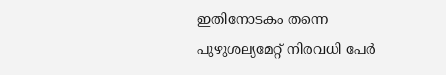ഇതിനോടകം തന്നെ പുഴുശല്യമേറ്റ് നിരവധി പേർ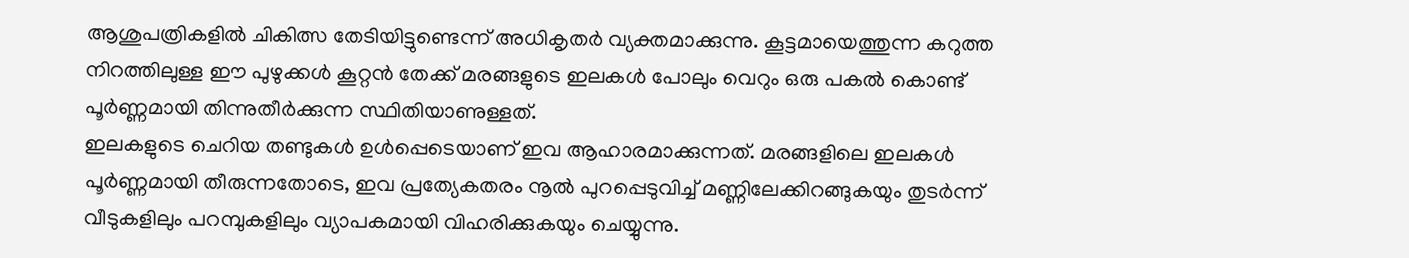ആശുപത്രികളിൽ ചികിത്സ തേടിയിട്ടുണ്ടെന്ന് അധികൃതർ വ്യക്തമാക്കുന്നു. കൂട്ടമായെത്തുന്ന കറുത്ത നിറത്തിലുള്ള ഈ പുഴുക്കൾ കൂറ്റൻ തേക്ക് മരങ്ങളുടെ ഇലകൾ പോലും വെറും ഒരു പകൽ കൊണ്ട് പൂർണ്ണമായി തിന്നുതീർക്കുന്ന സ്ഥിതിയാണുള്ളത്.
ഇലകളുടെ ചെറിയ തണ്ടുകൾ ഉൾപ്പെടെയാണ് ഇവ ആഹാരമാക്കുന്നത്. മരങ്ങളിലെ ഇലകൾ പൂർണ്ണമായി തീരുന്നതോടെ, ഇവ പ്രത്യേകതരം നൂൽ പുറപ്പെടുവിച്ച് മണ്ണിലേക്കിറങ്ങുകയും തുടർന്ന് വീടുകളിലും പറമ്പുകളിലും വ്യാപകമായി വിഹരിക്കുകയും ചെയ്യുന്നു.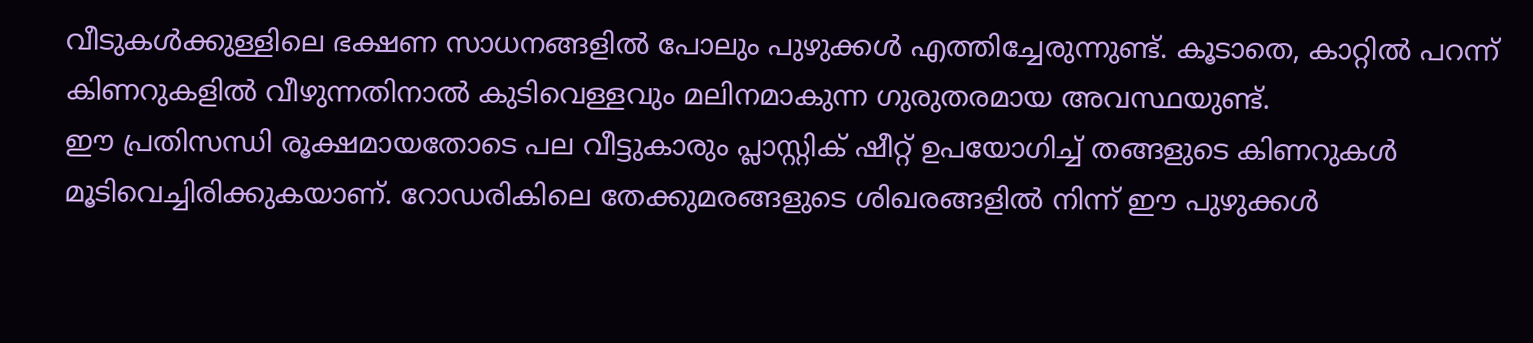വീടുകൾക്കുള്ളിലെ ഭക്ഷണ സാധനങ്ങളിൽ പോലും പുഴുക്കൾ എത്തിച്ചേരുന്നുണ്ട്. കൂടാതെ, കാറ്റിൽ പറന്ന് കിണറുകളിൽ വീഴുന്നതിനാൽ കുടിവെള്ളവും മലിനമാകുന്ന ഗുരുതരമായ അവസ്ഥയുണ്ട്.
ഈ പ്രതിസന്ധി രൂക്ഷമായതോടെ പല വീട്ടുകാരും പ്ലാസ്റ്റിക് ഷീറ്റ് ഉപയോഗിച്ച് തങ്ങളുടെ കിണറുകൾ മൂടിവെച്ചിരിക്കുകയാണ്. റോഡരികിലെ തേക്കുമരങ്ങളുടെ ശിഖരങ്ങളിൽ നിന്ന് ഈ പുഴുക്കൾ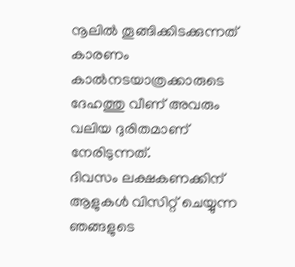നൂലിൽ തൂങ്ങിക്കിടക്കുന്നത് കാരണം കാൽനടയാത്രക്കാരുടെ ദേഹത്തു വീണ് അവരും വലിയ ദുരിതമാണ് നേരിടുന്നത്.
ദിവസം ലക്ഷകണക്കിന് ആളുകൾ വിസിറ്റ് ചെയ്യുന്ന ഞങ്ങളുടെ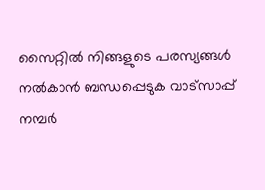സൈറ്റിൽ നിങ്ങളുടെ പരസ്യങ്ങൾ നൽകാൻ ബന്ധപ്പെടുക വാട്സാപ്പ് നമ്പർ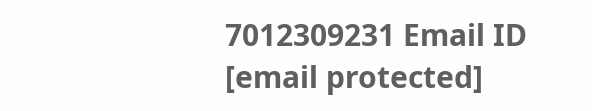7012309231 Email ID [email protected]